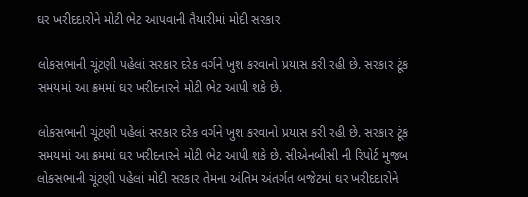ઘર ખરીદદારોને મોટી ભેટ આપવાની તૈયારીમાં મોદી સરકાર

લોકસભાની ચૂંટણી પહેલાં સરકાર દરેક વર્ગને ખુશ કરવાનો પ્રયાસ કરી રહી છે. સરકાર ટૂંક સમયમાં આ ક્રમમાં ઘર ખરીદનારને મોટી ભેટ આપી શકે છે.

લોકસભાની ચૂંટણી પહેલાં સરકાર દરેક વર્ગને ખુશ કરવાનો પ્રયાસ કરી રહી છે. સરકાર ટૂંક સમયમાં આ ક્રમમાં ઘર ખરીદનારને મોટી ભેટ આપી શકે છે. સીએનબીસી ની રિપોર્ટ મુજબ લોકસભાની ચૂંટણી પહેલાં મોદી સરકાર તેમના અંતિમ અંતર્ગત બજેટમાં ઘર ખરીદદારોને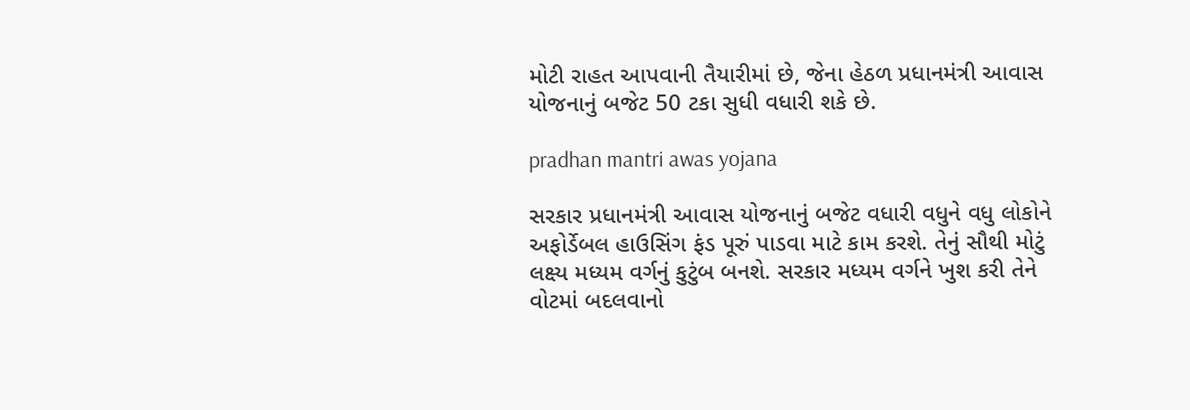મોટી રાહત આપવાની તૈયારીમાં છે, જેના હેઠળ પ્રધાનમંત્રી આવાસ યોજનાનું બજેટ 50 ટકા સુધી વધારી શકે છે.

pradhan mantri awas yojana

સરકાર પ્રધાનમંત્રી આવાસ યોજનાનું બજેટ વધારી વધુને વધુ લોકોને અફોર્ડેબલ હાઉસિંગ ફંડ પૂરું પાડવા માટે કામ કરશે. તેનું સૌથી મોટું લક્ષ્ય મધ્યમ વર્ગનું કુટુંબ બનશે. સરકાર મધ્યમ વર્ગને ખુશ કરી તેને વોટમાં બદલવાનો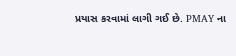પ્રયાસ કરવામાં લાગી ગઈ છે. PMAY ના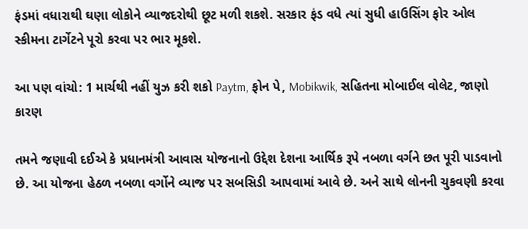ફંડમાં વધારાથી ઘણા લોકોને વ્યાજદરોથી છૂટ મળી શકશે. સરકાર ફંડ વધે ત્યાં સુધી હાઉસિંગ ફોર ઓલ સ્કીમના ટાર્ગેટને પૂરો કરવા પર ભાર મૂકશે.

આ પણ વાંચો: 1 માર્ચથી નહીં યુઝ કરી શકો Paytm, ફોન પે, Mobikwik, સહિતના મોબાઈલ વોલેટ, જાણો કારણ

તમને જણાવી દઈએ કે પ્રધાનમંત્રી આવાસ યોજનાનો ઉદ્દેશ દેશના આર્થિક રૂપે નબળા વર્ગને છત પૂરી પાડવાનો છે. આ યોજના હેઠળ નબળા વર્ગોને વ્યાજ પર સબસિડી આપવામાં આવે છે. અને સાથે લોનની ચુકવણી કરવા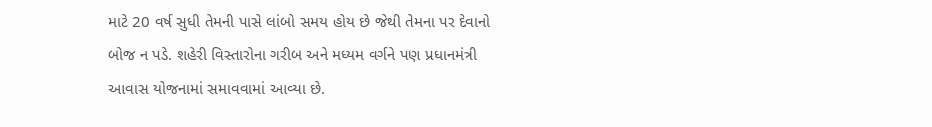માટે 20 વર્ષ સુધી તેમની પાસે લાંબો સમય હોય છે જેથી તેમના પર દેવાનો બોજ ન પડે. શહેરી વિસ્તારોના ગરીબ અને મધ્યમ વર્ગને પણ પ્રધાનમંત્રી આવાસ યોજનામાં સમાવવામાં આવ્યા છે.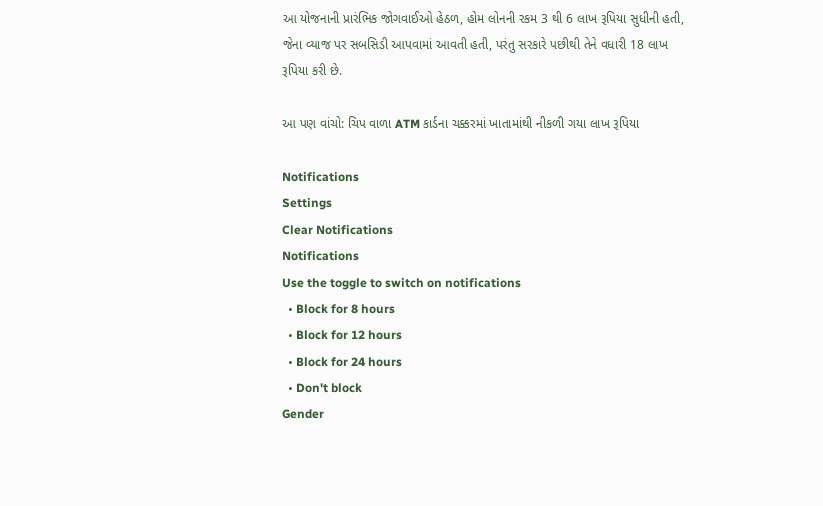આ યોજનાની પ્રારંભિક જોગવાઈઓ હેઠળ, હોમ લોનની રકમ 3 થી 6 લાખ રૂપિયા સુધીની હતી, જેના વ્યાજ પર સબસિડી આપવામાં આવતી હતી, પરંતુ સરકારે પછીથી તેને વધારી 18 લાખ રૂપિયા કરી છે.

આ પણ વાંચો: ચિપ વાળા ATM કાર્ડના ચક્કરમાં ખાતામાંથી નીકળી ગયા લાખ રૂપિયા

Notifications
Settings
Clear Notifications
Notifications
Use the toggle to switch on notifications
  • Block for 8 hours
  • Block for 12 hours
  • Block for 24 hours
  • Don't block
Gender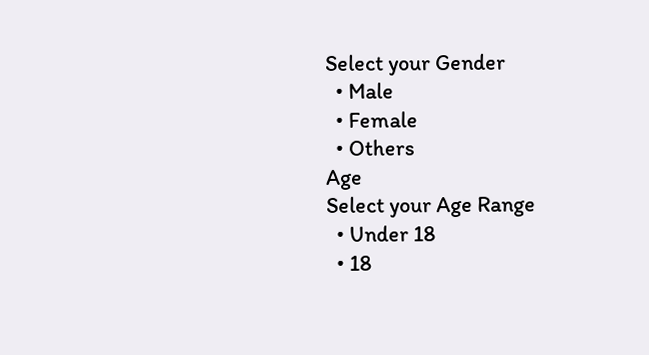Select your Gender
  • Male
  • Female
  • Others
Age
Select your Age Range
  • Under 18
  • 18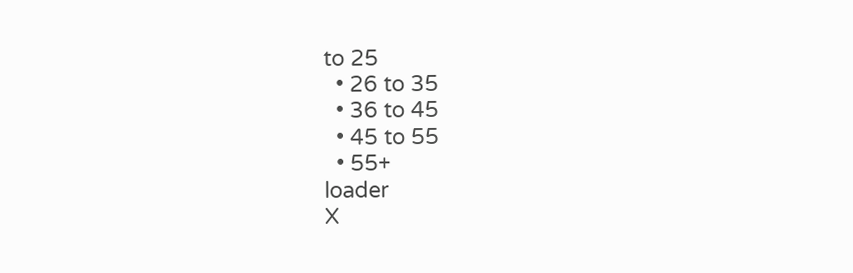to 25
  • 26 to 35
  • 36 to 45
  • 45 to 55
  • 55+
loader
X